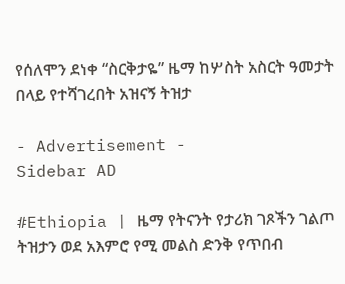የሰለሞን ደነቀ “ስርቅታዬ” ዜማ ከሦስት አስርት ዓመታት በላይ የተሻገረበት አዝናኝ ትዝታ

- Advertisement -
Sidebar AD

#Ethiopia | ዜማ የትናንት የታሪክ ገጾችን ገልጦ ትዝታን ወደ አእምሮ የሚ መልስ ድንቅ የጥበብ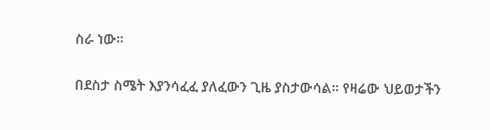ስራ ነው።

በደስታ ስሜት እያንሳፈፈ ያለፈውን ጊዜ ያስታውሳል። የዛሬው ህይወታችን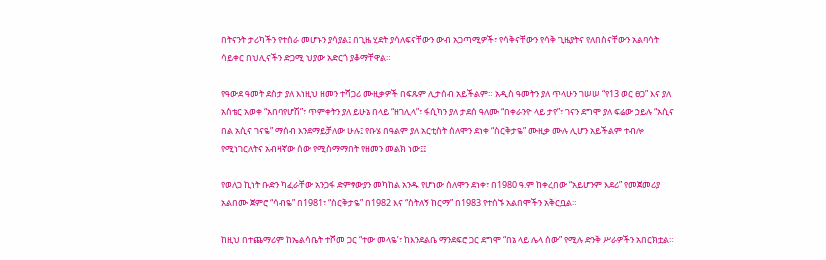በትናንት ታሪካችን የተሰራ መሆኑን ያሳያል፤ በጊዜ ሂደት ያሳለፍናቸውን ውብ አጋጣሚዎች፣ የሳቅናቸውን የሳቅ ጊዜያትና የለበስናቸውን አልባሳት ሳይቀር በህሊናችን ድጋሚ ህያው አድርጎ ያቆማቸዋል።

የዓውደ ዓመት ደስታ ያለ እነዚህ ዘመን ተሻጋሪ ሙዚቃዎች በፍጹም ሊታሰብ አይችልም። አዲስ ዓመትን ያለ ጥላሁን ገሠሠ “የ13 ወር ፀጋ” እና ያለ አስቴር አወቀ “አበባየሆሽ”፣ ጥምቀትን ያለ ይሁኔ በላይ “ዘገሊላ”፣ ፋሲካን ያለ ታደሰ ዓለሙ “በቀራንዮ ላይ ታየ”፣ ገናን ደግሞ ያለ ፍሬው ኃይሉ “አሲና በል አሲና ገናዬ” ማሰብ እንደማይቻለው ሁሉ፤ የቡሄ በዓልም ያለ አርቲስት ሰለሞን ደነቀ “ስርቅታዬ” ሙዚቃ ሙሉ ሊሆን አይችልም ተብሎ የሚነገርለትና አብዛኛው ሰው የሚስማማበት የዘመን መልክ ነው፤፤

የወለጋ ኪነት ቡድን ካፈራቸው አንጋፋ ድምፃውያን መካከል አንዱ የሆነው ሰለሞን ደነቀ፣ በ1980 ዓ.ም ከቀረበው “አይሆንም እደሪ” የመጀመሪያ አልበሙ ጀምሮ “ሳብዬ” በ1981፣ “ስርቅታዬ” በ1982 እና “ስትለኝ ከርማ” በ1983 የተሰኙ አልበሞችን አቅርቧል።

ከዚህ በተጨማሪም ከኤልሳቤት ተሾመ ጋር “ተው መላዬ’፣ ከእንደልቤ ማንደፍሮ ጋር ደግሞ “በኔ ላይ ሌላ ሰው” የሚሉ ድንቅ ሥራዎችን አበርክቷል።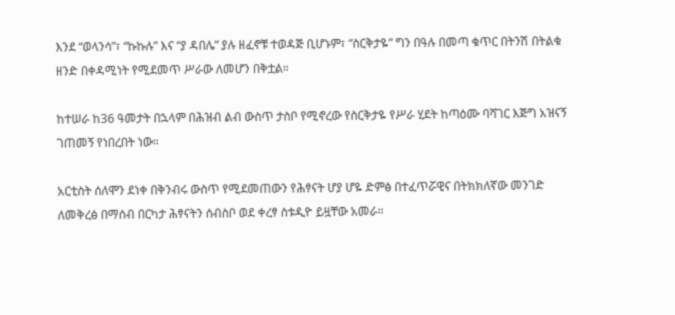እንደ “ወላንሳ”፣ “ኩኩሉ” እና “ያ ዳበሌ” ያሉ ዘፈኖቹ ተወዳጅ ቢሆኑም፣ “ስርቅታዬ” ግን በዓሉ በመጣ ቁጥር በትንሽ በትልቁ ዘንድ በቀዳሚነት የሚደመጥ ሥራው ለመሆን በቅቷል።

ከተሠራ ከ36 ዓመታት በኋላም በሕዝብ ልብ ውስጥ ታስቦ የሚኖረው የስርቅታዬ የሥራ ሂደት ከጣዕሙ ባሻገር እጅግ አዝናኝ ገጠመኝ የነበረበት ነው።

አርቲስት ሰለሞን ደነቀ በቅንብሩ ውስጥ የሚደመጠውን የሕፃናት ሆያ ሆዬ ድምፅ በተፈጥሯዊና በትክክለኛው መንገድ ለመቅረፅ በማሰብ በርካታ ሕፃናትን ሰብስቦ ወደ ቀረፃ ስቱዲዮ ይዟቸው አመራ።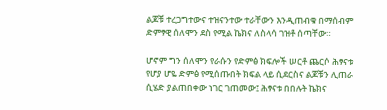ልጆቹ ተረጋግተውና ተዝናንተው ተራቸውን እንዲጠብቁ በማሰብም ድምፃዊ ሰለሞን ደስ የሚል ኬክና ለስላሳ ገዝቶ ሰጣቸው።

ሆኖም ግን ሰለሞን የራሱን የድምፅ ክፍሎች ሠርቶ ጨርሶ ሕፃናቱ የሆያ ሆዬ ድምፅ የሚሰጡበት ክፍል ላይ ሲደርስና ልጆቹን ሊጠራ ሲሄድ ያልጠበቀው ነገር ገጠመው፤ ሕፃናቱ በበሉት ኬክና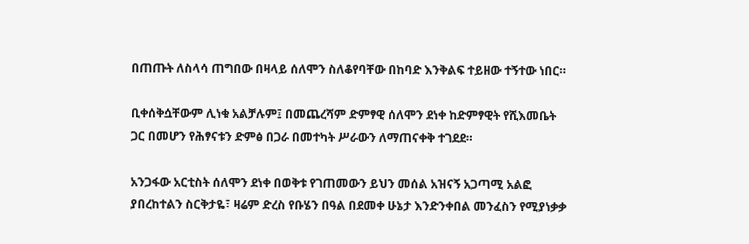በጠጡት ለስላሳ ጠግበው በዛላይ ሰለሞን ስለቆየባቸው በከባድ እንቅልፍ ተይዘው ተኝተው ነበር።

ቢቀሰቅሷቸውም ሊነቁ አልቻሉም፤ በመጨረሻም ድምፃዊ ሰለሞን ደነቀ ከድምፃዊት የሺእመቤት ጋር በመሆን የሕፃናቱን ድምፅ በጋራ በመተካት ሥራውን ለማጠናቀቅ ተገደደ።

አንጋፋው አርቲስት ሰለሞን ደነቀ በወቅቱ የገጠመውን ይህን መሰል አዝናኝ አጋጣሚ አልፎ ያበረከተልን ስርቅታዬ፣ ዛሬም ድረስ የቡሄን በዓል በደመቀ ሁኔታ እንድንቀበል መንፈስን የሚያነቃቃ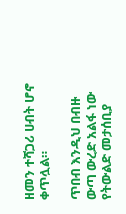ዘመን ተሻጋሪ ሀብት ሆኖ ቀጥሏል።

ጥበብ እንዲህ በብዙ ውጣ ውረድ አልፋ ነው የትውልድ መታሰቢያ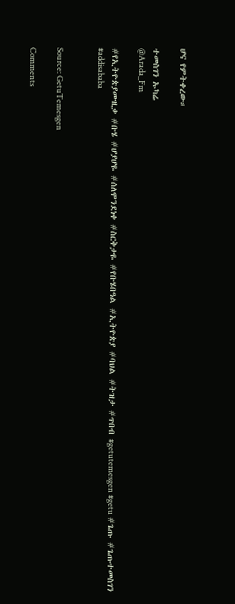ሆና የምትቀረው።

ተመስገን ኡካሬ
@Arada_Fm

#የኢትዮጵያሙዚቃ #ቡሄ #ሆያሆዬ #ሰለሞንደነቀ #ስርቅታዬ #የቡሄበዓል #ኢትዮጵያ #ባህል #ትዝታ #ጥበብ #getutemesgen #getu #ጌጡ #ጌጡተመስገን #addisababa


Source: GetuTemesgen

Comments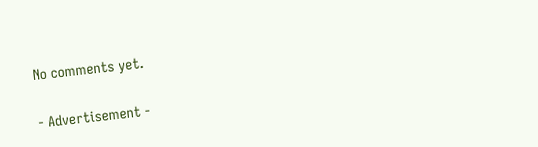No comments yet.

- Advertisement -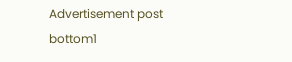Advertisement post bottom1